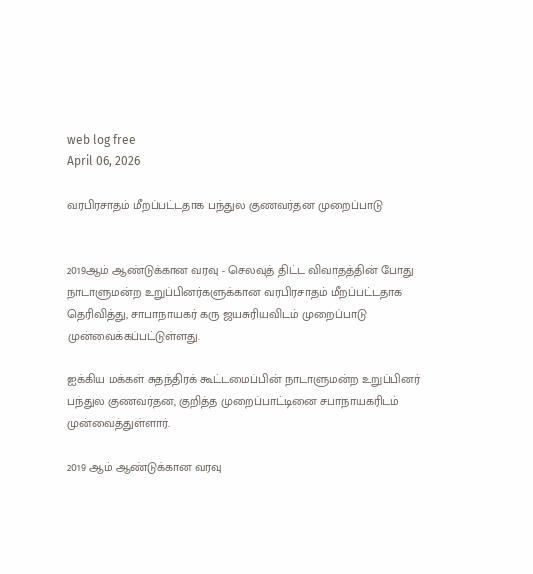web log free
April 06, 2026

வரபிரசாதம் மீறப்பட்டதாக பந்துல குணவர்தன முறைப்பாடு


2019ஆம் ஆண்டுக்கான வரவு - செலவுத் திட்ட விவாதத்தின் போது நாடாளுமன்ற உறுப்பினர்களுக்கான வரபிரசாதம் மீறப்பட்டதாக தெரிவித்து, சாபாநாயகர் கரு ஜயசுரியவிடம் முறைப்பாடு முன்வைக்கப்பட்டுள்ளது.

ஐக்கிய மக்கள் சுதந்திரக் கூட்டமைப்பின் நாடாளுமன்ற உறுப்பினர் பந்துல குணவர்தன, குறித்த முறைப்பாட்டினை சபாநாயகரிடம் முன்வைத்துள்ளார்.

2019 ஆம் ஆண்டுக்கான வரவு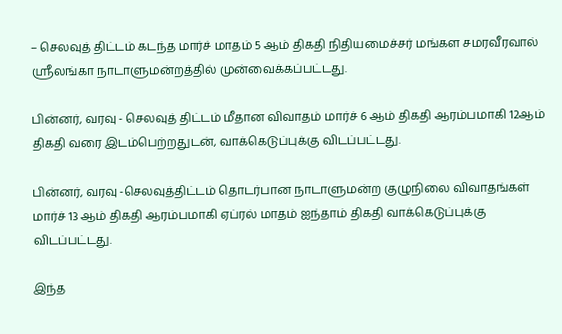– செலவுத் திட்டம் கடந்த மார்ச் மாதம் 5 ஆம் திகதி நிதியமைச்சர் மங்கள சமரவீரவால் ஸ்ரீலங்கா நாடாளுமன்றத்தில் முன்வைக்கப்பட்டது.

பின்னர், வரவு - செலவுத் திட்டம் மீதான விவாதம் மார்ச் 6 ஆம் திகதி ஆரம்பமாகி 12ஆம் திகதி வரை இடம்பெற்றதுடன், வாக்கெடுப்புக்கு விடப்பட்டது.

பின்னர், வரவு -செலவுத்திட்டம் தொடர்பான நாடாளுமன்ற குழுநிலை விவாதங்கள் மார்ச் 13 ஆம் திகதி ஆரம்பமாகி ஏப்ரல் மாதம் ஐந்தாம் திகதி வாக்கெடுப்புக்கு விடப்பட்டது.

இந்த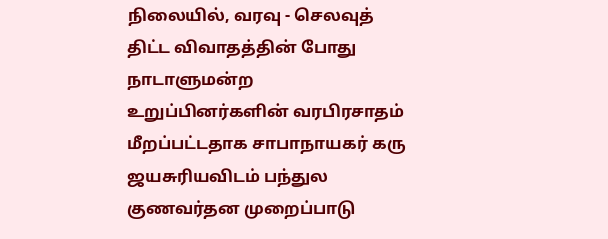நிலையில், வரவு - செலவுத் திட்ட விவாதத்தின் போது நாடாளுமன்ற உறுப்பினர்களின் வரபிரசாதம் மீறப்பட்டதாக சாபாநாயகர் கரு ஜயசுரியவிடம் பந்துல குணவர்தன முறைப்பாடு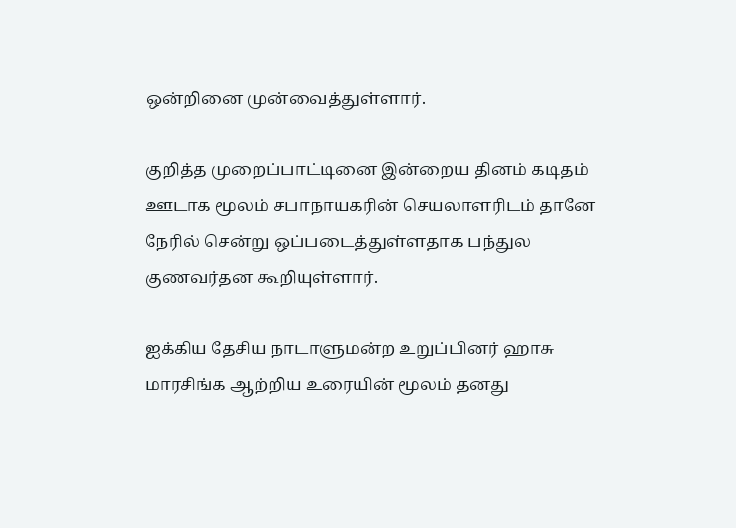ஒன்றினை முன்வைத்துள்ளார்.

குறித்த முறைப்பாட்டினை இன்றைய தினம் கடிதம் ஊடாக மூலம் சபாநாயகரின் செயலாளரிடம் தானே நேரில் சென்று ஒப்படைத்துள்ளதாக பந்துல குணவர்தன கூறியுள்ளார்.

ஐக்கிய தேசிய நாடாளுமன்ற உறுப்பினர் ஹாசு மாரசிங்க ஆற்றிய உரையின் மூலம் தனது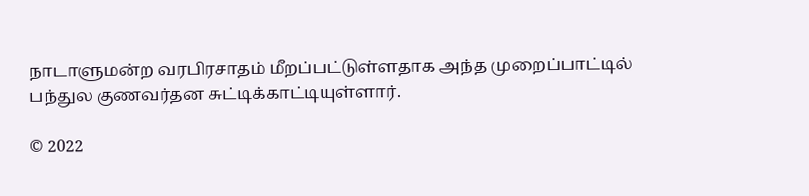நாடாளுமன்ற வரபிரசாதம் மீறப்பட்டுள்ளதாக அந்த முறைப்பாட்டில் பந்துல குணவர்தன சுட்டிக்காட்டியுள்ளார்.

© 2022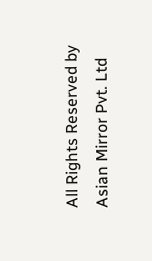All Rights Reserved by Asian Mirror Pvt. Ltd